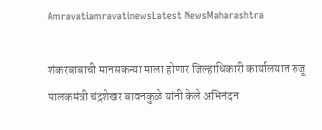AmravatiamravatinewsLatest NewsMaharashtra

शंकरबाबाची मानसकन्या माला होणार जिल्हाधिकारी कार्यालयात रुजू पालकमंत्री चंद्रशेखर बावनकुळे यांनी केले अभिनंदन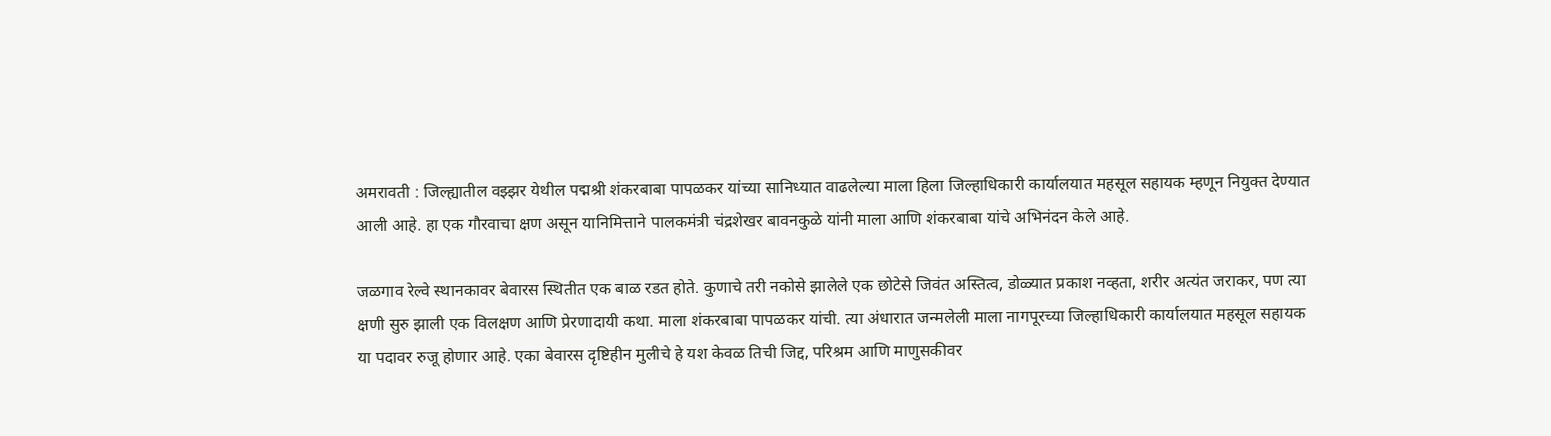अमरावती : जिल्ह्यातील वझ्झर येथील पद्मश्री शंकरबाबा पापळकर यांच्या सानिध्यात वाढलेल्या माला हिला जिल्हाधिकारी कार्यालयात महसूल सहायक म्हणून नियुक्त देण्यात आली आहे. हा एक गौरवाचा क्षण असून यानिमित्ताने पालकमंत्री चंद्रशेखर बावनकुळे यांनी माला आणि शंकरबाबा यांचे अभिनंदन केले आहे.

जळगाव रेल्वे स्थानकावर बेवारस स्थितीत एक बाळ रडत होते. कुणाचे तरी नकोसे झालेले एक छोटेसे जिवंत अस्तित्व, डोळ्यात प्रकाश नव्हता, शरीर अत्यंत जराकर, पण त्या क्षणी सुरु झाली एक विलक्षण आणि प्रेरणादायी कथा. माला शंकरबाबा पापळकर यांची. त्या अंधारात जन्मलेली माला नागपूरच्या जिल्हाधिकारी कार्यालयात महसूल सहायक या पदावर रुजू होणार आहे. एका बेवारस दृष्टिहीन मुलीचे हे यश केवळ तिची जिद्द, परिश्रम आणि माणुसकीवर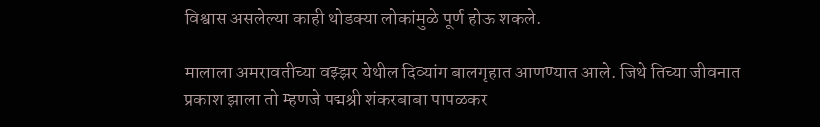विश्वास असलेल्या काही थोडक्या लोकांमुळे पूर्ण होऊ शकले.

मालाला अमरावतीच्या वझ्झर येथील दिव्यांग बालगृहात आणण्यात आले. जिथे तिच्या जीवनात प्रकाश झाला तो म्हणजे पद्मश्री शंकरबाबा पापळकर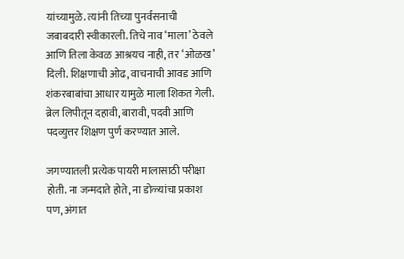यांच्यामुळे. त्यांनी तिच्या पुनर्वसनाची जबाबदारी स्वीकारली. तिचे नाव ‘माला’ ठेवले आणि तिला केवळ आश्रयच नाही, तर ‘ओळख’ दिली. शिक्षणाची ओढ, वाचनाची आवड आणि शंकरबाबांचा आधार यामुळे माला शिकत गेली. ब्रेल लिपीतून दहावी, बारावी, पदवी आणि पदव्युत्तर शिक्षण पुर्ण करण्यात आले.

जगण्यातली प्रत्येक पायरी मालासाठी परीक्षा होती. ना जन्मदाते होते, ना डोळ्यांचा प्रकाश पण, अंगात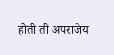होती ती अपराजेय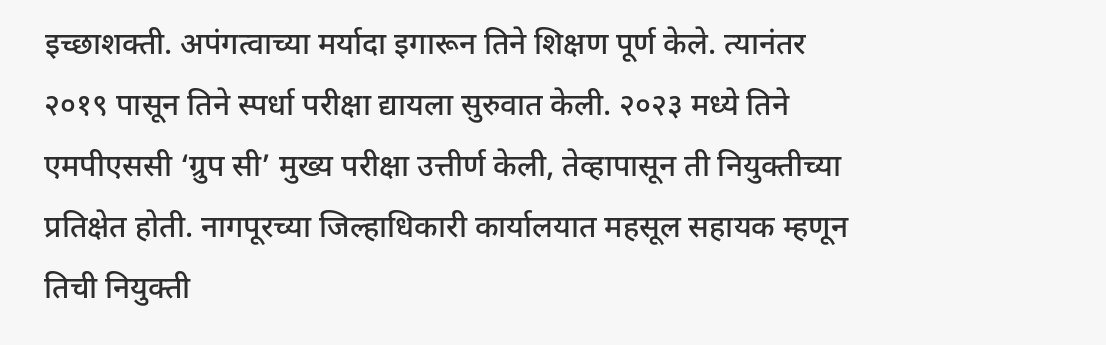इच्छाशक्ती. अपंगत्वाच्या मर्यादा इगारून तिने शिक्षण पूर्ण केले. त्यानंतर २०१९ पासून तिने स्पर्धा परीक्षा द्यायला सुरुवात केली. २०२३ मध्ये तिने एमपीएससी ‘ग्रुप सी’ मुख्य परीक्षा उत्तीर्ण केली, तेव्हापासून ती नियुक्तीच्या प्रतिक्षेत होती. नागपूरच्या जिल्हाधिकारी कार्यालयात महसूल सहायक म्हणून तिची नियुक्ती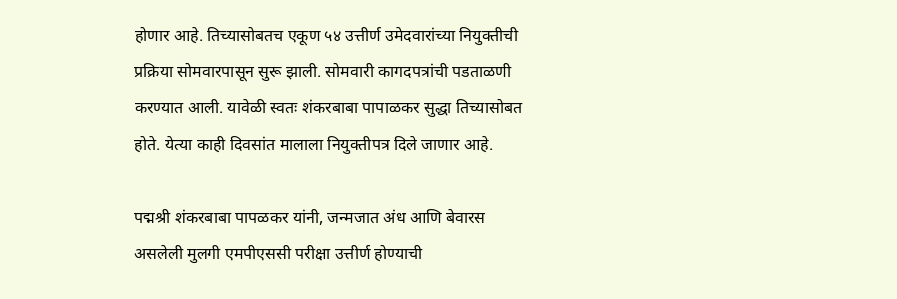होणार आहे. तिच्यासोबतच एकूण ५४ उत्तीर्ण उमेदवारांच्या नियुक्तीची प्रक्रिया सोमवारपासून सुरू झाली. सोमवारी कागदपत्रांची पडताळणी करण्यात आली. यावेळी स्वतः शंकरबाबा पापाळकर सुद्धा तिच्यासोबत होते. येत्या काही दिवसांत मालाला नियुक्तीपत्र दिले जाणार आहे.

पद्मश्री शंकरबाबा पापळकर यांनी, जन्मजात अंध आणि बेवारस असलेली मुलगी एमपीएससी परीक्षा उत्तीर्ण होण्याची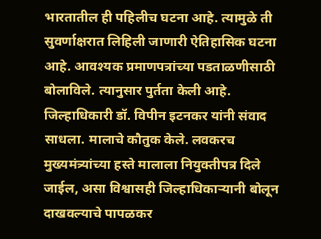भारतातील ही पहिलीच घटना आहे. त्यामुळे ती सुवर्णाक्षरात लिहिली जाणारी ऐतिहासिक घटना आहे. आवश्यक प्रमाणपत्रांच्या पडताळणीसाठी बोलाविले. त्यानुसार पुर्तता केली आहे. जिल्हाधिकारी डॉ. विपीन इटनकर यांनी संवाद साधला. मालाचे कौतुक केले. लवकरच मुख्यमंत्र्यांच्या हस्ते मालाला नियुक्तीपत्र दिले जाईल, असा विश्वासही जिल्हाधिकाऱ्यानी बोलून दाखवल्याचे पापळकर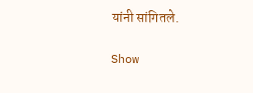यांनी सांगितले.

Show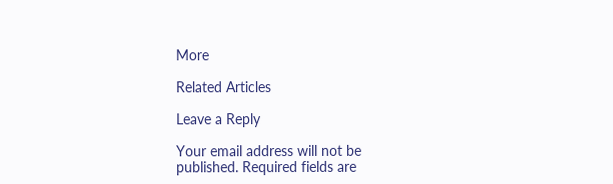More

Related Articles

Leave a Reply

Your email address will not be published. Required fields are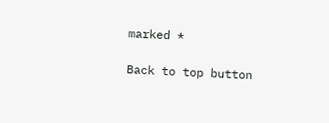marked *

Back to top button